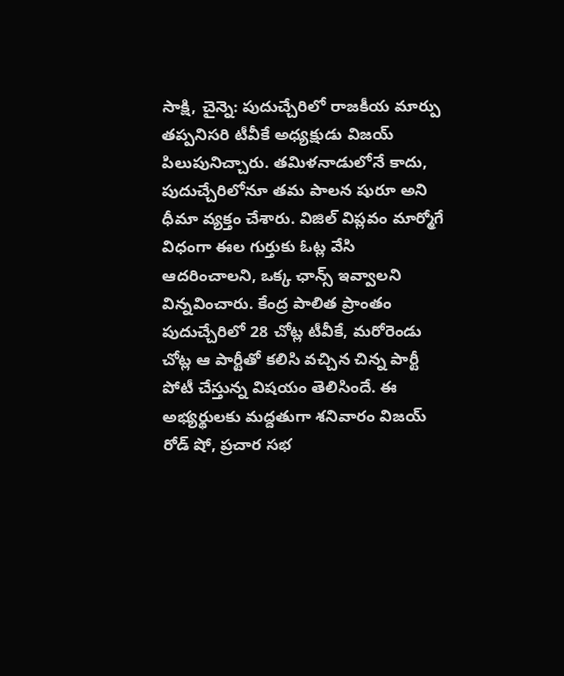సాక్షి, చైన్నె: పుదుచ్చేరిలో రాజకీయ మార్పు తప్పనిసరి టీవీకే అధ్యక్షుడు విజయ్ పిలుపునిచ్చారు. తమిళనాడులోనే కాదు, పుదుచ్చేరిలోనూ తమ పాలన షురూ అని ధీమా వ్యక్తం చేశారు. విజిల్ విప్లవం మార్మోగే విధంగా ఈల గుర్తుకు ఓట్ల వేసి ఆదరించాలని, ఒక్క ఛాన్స్ ఇవ్వాలని విన్నవించారు. కేంద్ర పాలిత ప్రాంతం పుదుచ్చేరిలో 28 చోట్ల టీవీకే, మరోరెండు చోట్ల ఆ పార్టీతో కలిసి వచ్చిన చిన్న పార్టీ పోటీ చేస్తున్న విషయం తెలిసిందే. ఈ అభ్యర్థులకు మద్దతుగా శనివారం విజయ్ రోడ్ షో, ప్రచార సభ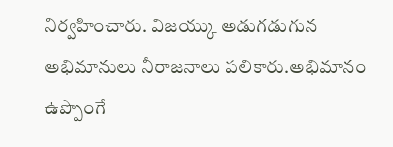నిర్వహించారు. విజయ్కు అడుగడుగున అభిమానులు నీరాజనాలు పలికారు.అభిమానం ఉప్పొంగే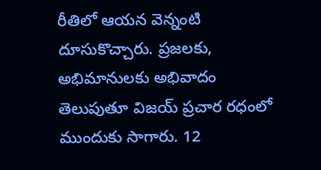రీతిలో ఆయన వెన్నంటి దూసుకొచ్చారు. ప్రజలకు, అభిమానులకు అభివాదం తెలుపుతూ విజయ్ ప్రచార రధంలో ముందుకు సాగారు. 12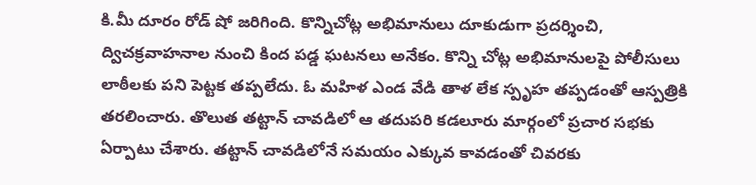కి.మీ దూరం రోడ్ షో జరిగింది. కొన్నిచోట్ల అభిమానులు దూకుడుగా ప్రదర్శించి, ద్విచక్రవాహనాల నుంచి కింద పడ్డ ఘటనలు అనేకం. కొన్ని చోట్ల అభిమానులపై పోలీసులు లాఠీలకు పని పెట్టక తప్పలేదు. ఓ మహిళ ఎండ వేడి తాళ లేక స్పృహ తప్పడంతో ఆస్పత్రికి తరలించారు. తొలుత తట్టాన్ చావడిలో ఆ తదుపరి కడలూరు మార్గంలో ప్రచార సభకు ఏర్పాటు చేశారు. తట్టాన్ చావడిలోనే సమయం ఎక్కువ కావడంతో చివరకు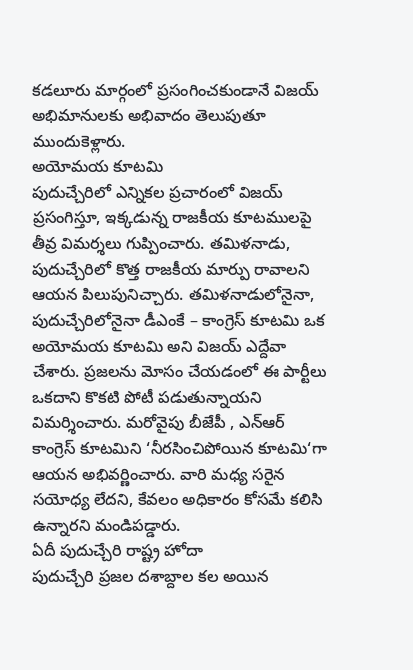కడలూరు మార్గంలో ప్రసంగించకుండానే విజయ్ అభిమానులకు అభివాదం తెలుపుతూ ముందుకెళ్లారు.
అయోమయ కూటమి
పుదుచ్చేరిలో ఎన్నికల ప్రచారంలో విజయ్ ప్రసంగిస్తూ, ఇక్కడున్న రాజకీయ కూటములపై తీవ్ర విమర్శలు గుప్పించారు. తమిళనాడు, పుదుచ్చేరిలో కొత్త రాజకీయ మార్పు రావాలని ఆయన పిలుపునిచ్చారు. తమిళనాడులోనైనా, పుదుచ్చేరిలోనైనా డీఎంకే – కాంగ్రెస్ కూటమి ఒక అయోమయ కూటమి అని విజయ్ ఎద్దేవా చేశారు. ప్రజలను మోసం చేయడంలో ఈ పార్టీలు ఒకదాని కొకటి పోటీ పడుతున్నాయని విమర్శించారు. మరోవైపు బీజేపీ , ఎన్ఆర్ కాంగ్రెస్ కూటమిని ‘నీరసించిపోయిన కూటమి‘గా ఆయన అభివర్ణించారు. వారి మధ్య సరైన సయోధ్య లేదని, కేవలం అధికారం కోసమే కలిసి ఉన్నారని మండిపడ్డారు.
ఏదీ పుదుచ్చేరి రాష్ట్ర హోదా
పుదుచ్చేరి ప్రజల దశాబ్దాల కల అయిన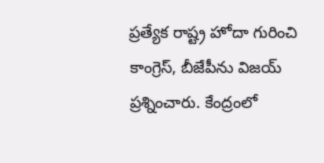ప్రత్యేక రాష్ట్ర హోదా గురించి కాంగ్రెస్, బీజేపీను విజయ్ ప్రశ్నించారు. కేంద్రంలో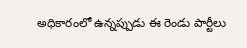అధికారంలో ఉన్నప్పుడు ఈ రెండు పార్టీలు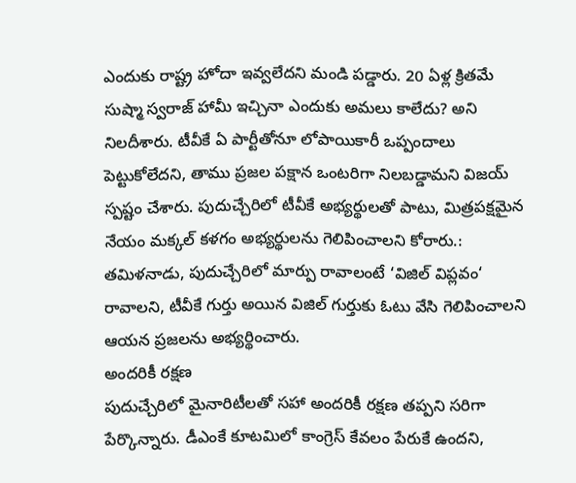ఎందుకు రాష్ట్ర హోదా ఇవ్వలేదని మండి పడ్డారు. 20 ఏళ్ల క్రితమే సుష్మా స్వరాజ్ హామీ ఇచ్చినా ఎందుకు అమలు కాలేదు? అని నిలదీశారు. టీవీకే ఏ పార్టీతోనూ లోపాయికారీ ఒప్పందాలు పెట్టుకోలేదని, తాము ప్రజల పక్షాన ఒంటరిగా నిలబడ్డామని విజయ్ స్పష్టం చేశారు. పుదుచ్చేరిలో టీవీకే అభ్యర్థులతో పాటు, మిత్రపక్షమైన నేయం మక్కల్ కళగం అభ్యర్థులను గెలిపించాలని కోరారు.: తమిళనాడు, పుదుచ్చేరిలో మార్పు రావాలంటే ‘విజిల్ విప్లవం‘ రావాలని, టీవీకే గుర్తు అయిన విజిల్ గుర్తుకు ఓటు వేసి గెలిపించాలని ఆయన ప్రజలను అభ్యర్థించారు.
అందరికీ రక్షణ
పుదుచ్చేరిలో మైనారిటీలతో సహా అందరికీ రక్షణ తప్పని సరిగా పేర్కొన్నారు. డీఎంకే కూటమిలో కాంగ్రెస్ కేవలం పేరుకే ఉందని,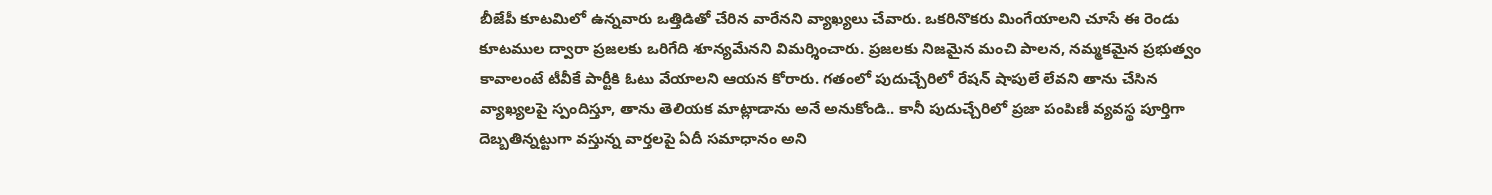బీజేపీ కూటమిలో ఉన్నవారు ఒత్తిడితో చేరిన వారేనని వ్యాఖ్యలు చేవారు. ఒకరినొకరు మింగేయాలని చూసే ఈ రెండు కూటముల ద్వారా ప్రజలకు ఒరిగేది శూన్యమేనని విమర్శించారు. ప్రజలకు నిజమైన మంచి పాలన, నమ్మకమైన ప్రభుత్వం కావాలంటే టీవీకే పార్టీకి ఓటు వేయాలని ఆయన కోరారు. గతంలో పుదుచ్చేరిలో రేషన్ షాపులే లేవని తాను చేసిన వ్యాఖ్యలపై స్పందిస్తూ, తాను తెలియక మాట్లాడాను అనే అనుకోండి.. కానీ పుదుచ్చేరిలో ప్రజా పంపిణీ వ్యవస్థ పూర్తిగా దెబ్బతిన్నట్టుగా వస్తున్న వార్తలపై ఏదీ సమాధానం అని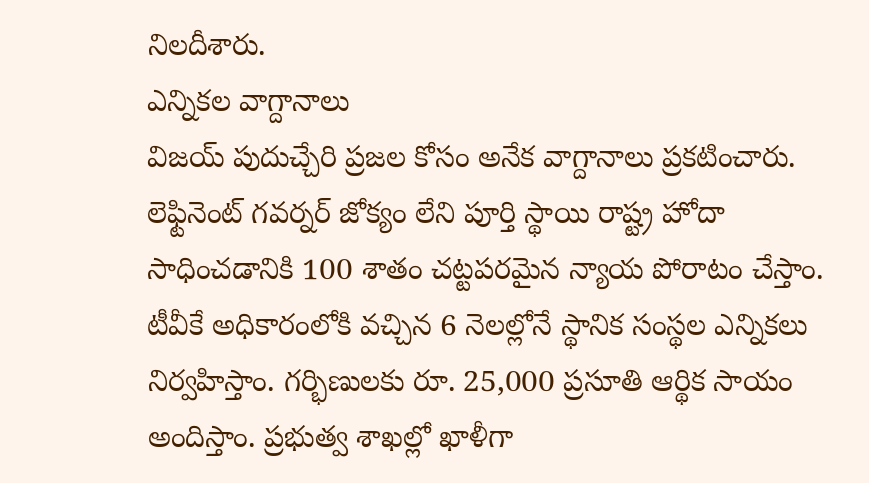నిలదీశారు.
ఎన్నికల వాగ్దానాలు
విజయ్ పుదుచ్చేరి ప్రజల కోసం అనేక వాగ్దానాలు ప్రకటించారు. లెఫ్టినెంట్ గవర్నర్ జోక్యం లేని పూర్తి స్థాయి రాష్ట్ర హోదా సాధించడానికి 100 శాతం చట్టపరమైన న్యాయ పోరాటం చేస్తాం. టీవీకే అధికారంలోకి వచ్చిన 6 నెలల్లోనే స్థానిక సంస్థల ఎన్నికలు నిర్వహిస్తాం. గర్భిణులకు రూ. 25,000 ప్రసూతి ఆర్థిక సాయం అందిస్తాం. ప్రభుత్వ శాఖల్లో ఖాళీగా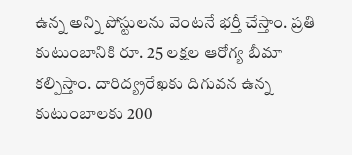ఉన్న అన్ని పోస్టులను వెంటనే భర్తీ చేస్తాం. ప్రతి కుటుంబానికి రూ. 25 లక్షల ఆరోగ్య బీమా కల్పిస్తాం. దారిద్య్రరేఖకు దిగువన ఉన్న కుటుంబాలకు 200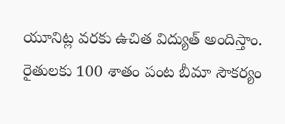యూనిట్ల వరకు ఉచిత విద్యుత్ అందిస్తాం. రైతులకు 100 శాతం పంట బీమా సౌకర్యం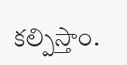కల్పిస్తాం.